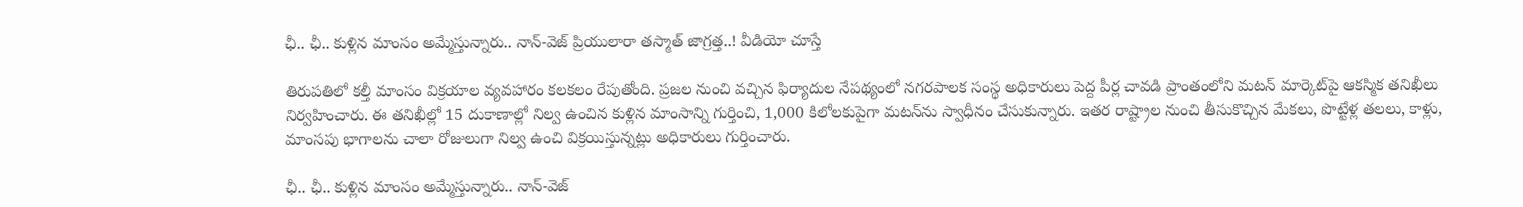ఛీ.. ఛీ.. కుళ్లిన మాంసం అమ్మేస్తున్నారు.. నాన్‌-వెజ్‌ ప్రియులారా తస్మాత్ జాగ్రత్త..! వీడియో చూస్తే

తిరుపతిలో కల్తీ మాంసం విక్రయాల వ్యవహారం కలకలం రేపుతోంది. ప్రజల నుంచి వచ్చిన ఫిర్యాదుల నేపథ్యంలో నగరపాలక సంస్థ అధికారులు పెద్ద పీర్ల చావడి ప్రాంతంలోని మటన్ మార్కెట్‌పై ఆకస్మిక తనిఖీలు నిర్వహించారు. ఈ తనిఖీల్లో 15 దుకాణాల్లో నిల్వ ఉంచిన కుళ్లిన మాంసాన్ని గుర్తించి, 1,000 కిలోలకుపైగా మటన్‌ను స్వాధీనం చేసుకున్నారు. ఇతర రాష్ట్రాల నుంచి తీసుకొచ్చిన మేకలు, పొట్టేళ్ల తలలు, కాళ్లు, మాంసపు భాగాలను చాలా రోజులుగా నిల్వ ఉంచి విక్రయిస్తున్నట్లు అధికారులు గుర్తించారు.

ఛీ.. ఛీ.. కుళ్లిన మాంసం అమ్మేస్తున్నారు.. నాన్‌-వెజ్‌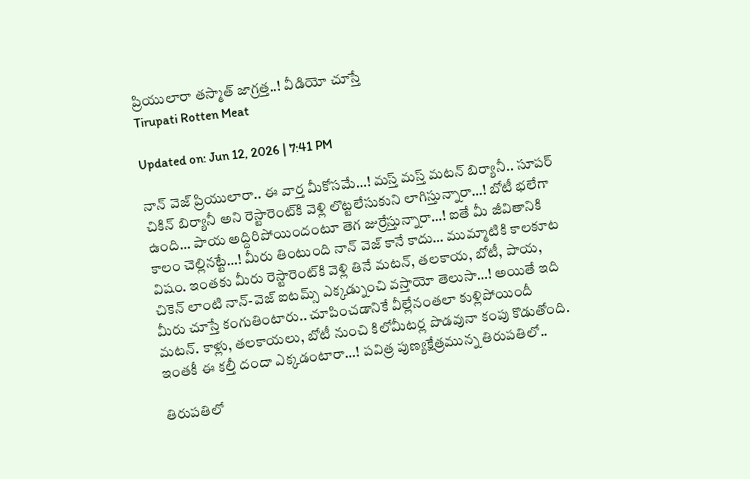ప్రియులారా తస్మాత్ జాగ్రత్త..! వీడియో చూస్తే
Tirupati Rotten Meat

Updated on: Jun 12, 2026 | 7:41 PM

నాన్‌ వెజ్‌ ప్రియులారా.. ఈ వార్త మీకోసమే…! మస్త్ మస్త్ మటన్‌ బిర్యానీ.. సూపర్ చికిన్ బిర్యానీ అని రెస్టారెంట్‌కి వెళ్లి లొట్టలేసుకుని లాగిస్తున్నారా…! బోటీ భలేగా ఉంది… పాయ అద్దిరిపోయిందంటూ తెగ జుర్రేస్తున్నారా…! ఐతే మీ జీవితానికి కాలం చెల్లినట్టే…! మీరు తింటుంది నాన్ వెజ్‌ కానే కాదు… ముమ్మాటికి కాలకూట విషం. ఇంతకు మీరు రెస్టారెంట్‌కి వెళ్లి తినే మటన్, తలకాయ, బోటీ, పాయ, చికెన్ లాంటి నాన్‌-వెజ్ ఐటమ్స్ ఎక్కడ్నుంచి వస్తాయో తెలుసా…! అయితే ఇది మీరు చూస్తే కంగుతింటారు.. చూపించడానికే వీల్లేనంతలా కుళ్లిపోయిందీ మటన్. కాళ్లు, తలకాయలు, బోటీ నుంచి కిలోమీటర్ల పొడవునా కంపు కొడుతోంది. ఇంతకీ ఈ కల్తీ దందా ఎక్కడంటారా…! పవిత్ర పుణ్యక్షేత్రమున్న తిరుపతిలో..

తిరుపతిలో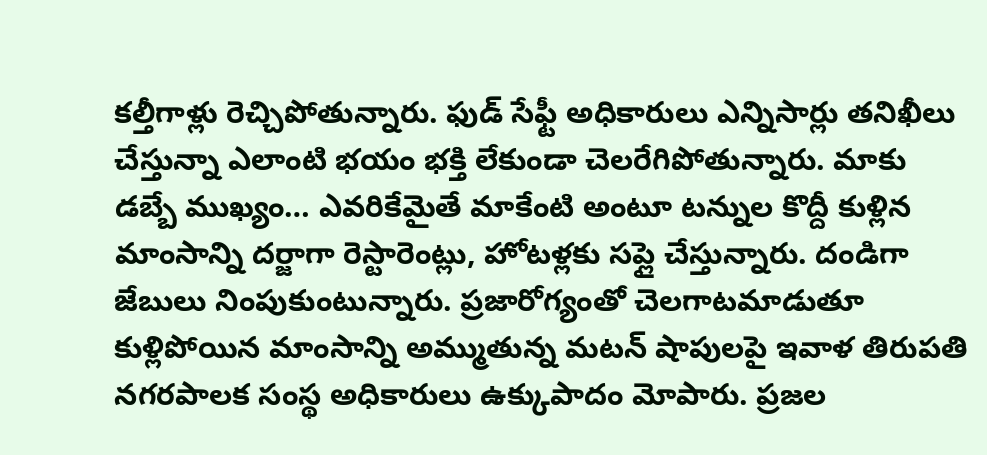కల్తీగాళ్లు రెచ్చిపోతున్నారు. ఫుడ్ సేఫ్టీ అధికారులు ఎన్నిసార్లు తనిఖీలు చేస్తున్నా ఎలాంటి భయం భక్తి లేకుండా చెలరేగిపోతున్నారు. మాకు డబ్బే ముఖ్యం… ఎవరికేమైతే మాకేంటి అంటూ టన్నుల కొద్దీ కుళ్లిన మాంసాన్ని దర్జాగా రెస్టారెంట్లు, హోటళ్లకు సప్లై చేస్తున్నారు. దండిగా జేబులు నింపుకుంటున్నారు. ప్రజారోగ్యంతో చెలగాటమాడుతూ కుళ్లిపోయిన మాంసాన్ని అమ్ముతున్న మటన్ షాపులపై ఇవాళ తిరుపతి నగరపాలక సంస్థ అధికారులు ఉక్కుపాదం మోపారు. ప్రజల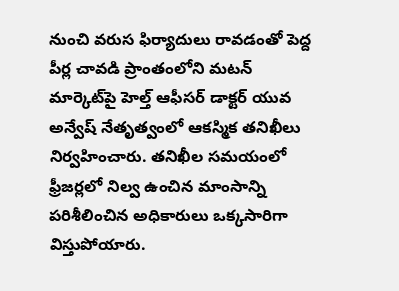నుంచి వరుస ఫిర్యాదులు రావడంతో పెద్ద పీర్ల చావడి ప్రాంతంలోని మటన్ మార్కెట్‌పై హెల్త్ ఆఫీసర్ డాక్టర్ యువ అన్వేష్ నేతృత్వంలో ఆకస్మిక తనిఖీలు నిర్వహించారు. తనిఖీల సమయంలో ఫ్రీజర్లలో నిల్వ ఉంచిన మాంసాన్ని పరిశీలించిన అధికారులు ఒక్కసారిగా విస్తుపోయారు.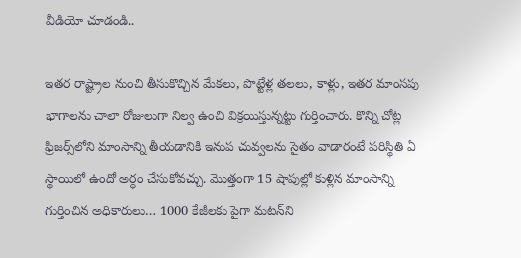వీడియో చూడండి..

ఇతర రాష్ట్రాల నుంచి తీసుకొచ్చిన మేకలు, పొట్టేళ్ల తలలు, కాళ్లు, ఇతర మాంసపు భాగాలను చాలా రోజులుగా నిల్వ ఉంచి విక్రయిస్తున్నట్టు గుర్తించారు. కొన్ని చోట్ల ఫ్రిజర్స్‌లోని మాంసాన్ని తీయడానికి ఇనుప చువ్వలను సైతం వాడారంటే పరిస్థితి ఏ స్థాయిలో ఉందో అర్ధం చేసుకోవచ్చు. మొత్తంగా 15 షాపుల్లో కుళ్లిన మాంసాన్ని గుర్తించిన అధికారులు… 1000 కేజీలకు పైగా మటన్‌ని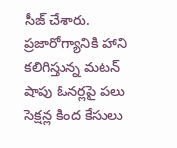సీజ్ చేశారు. ప్రజారోగ్యానికి హాని కలిగిస్తున్న మటన్ షాపు ఓనర్లపై పలు సెక్షన్ల కింద కేసులు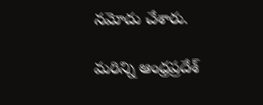నమోదు చేశారు.

మరిన్ని ఆంధ్రప్రదేశ్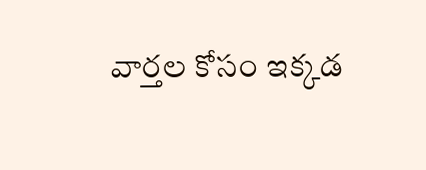వార్తల కోసం ఇక్కడ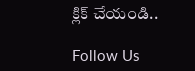క్లిక్ చేయండి..

Follow Us